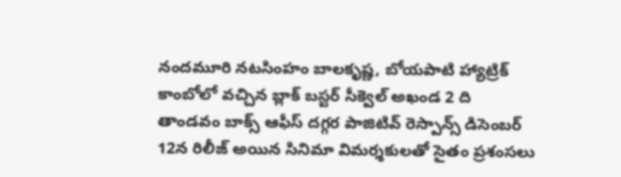నందమూరి నటసింహం బాలకృష్ణ, బోయపాటి హ్యాట్రిక్ కాంబోలో వచ్చిన బ్లాక్ బస్టర్ సీక్వెల్ అఖండ 2 ది తాండవం బాక్స్ ఆఫీస్ దగ్గర పాజిటివ్ రెస్పాన్స్ డిసెంబర్ 12న రిలీజ్ అయిన సినిమా విమర్శకులతో సైతం ప్రశంసలు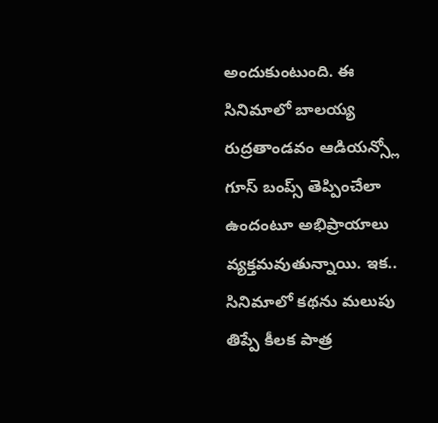అందుకుంటుంది. ఈ సినిమాలో బాలయ్య రుద్రతాండవం ఆడియన్స్లో గూస్ బంప్స్ తెప్పించేలా ఉందంటూ అభిప్రాయాలు వ్యక్తమవుతున్నాయి. ఇక.. సినిమాలో కథను మలుపు తిప్పే కీలక పాత్ర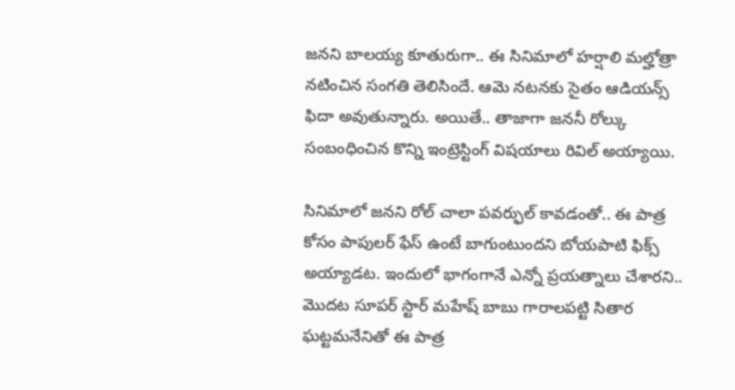జనని బాలయ్య కూతురుగా.. ఈ సినిమాలో హర్షాలి మల్హోత్రా నటించిన సంగతి తెలిసిందే. ఆమె నటనకు సైతం ఆడియన్స్ ఫిదా అవుతున్నారు. అయితే.. తాజాగా జననీ రోల్కు సంబంధించిన కొన్ని ఇంట్రెస్టింగ్ విషయాలు రివిల్ అయ్యాయి.

సినిమాలో జనని రోల్ చాలా పవర్ఫుల్ కావడంతో.. ఈ పాత్ర కోసం పాపులర్ ఫేస్ ఉంటే బాగుంటుందని బోయపాటి ఫిక్స్ అయ్యాడట. ఇందులో భాగంగానే ఎన్నో ప్రయత్నాలు చేశారని.. మొదట సూపర్ స్టార్ మహేష్ బాబు గారాలపట్టి సితార ఘట్టమనేనితో ఈ పాత్ర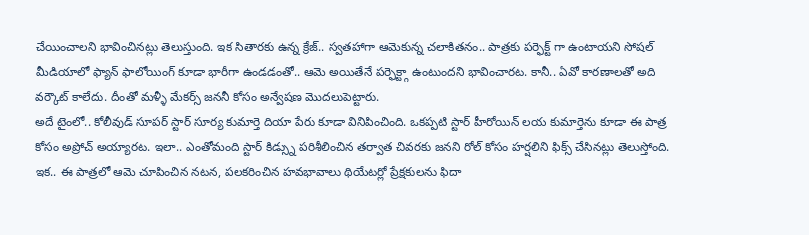చేయించాలని భావించినట్లు తెలుస్తుంది. ఇక సితారకు ఉన్న క్రేజ్.. స్వతహాగా ఆమెకున్న చలాకితనం.. పాత్రకు పర్ఫెక్ట్ గా ఉంటాయని సోషల్ మీడియాలో ఫ్యాన్ ఫాలోయింగ్ కూడా భారీగా ఉండడంతో.. ఆమె అయితేనే పర్ఫెక్ట్గా ఉంటుందని భావించారట. కానీ.. ఏవో కారణాలతో అది వర్కౌట్ కాలేదు. దీంతో మళ్ళీ మేకర్స్ జననీ కోసం అన్వేషణ మొదలుపెట్టారు.
అదే టైంలో.. కోలీవుడ్ సూపర్ స్టార్ సూర్య కుమార్తె దియా పేరు కూడా వినిపించింది. ఒకప్పటి స్టార్ హీరోయిన్ లయ కుమార్తెను కూడా ఈ పాత్ర కోసం అప్రోచ్ అయ్యారట. ఇలా.. ఎంతోమంది స్టార్ కిడ్స్ను పరిశీలించిన తర్వాత చివరకు జనని రోల్ కోసం హర్షలిని ఫిక్స్ చేసినట్లు తెలుస్తోంది. ఇక.. ఈ పాత్రలో ఆమె చూపించిన నటన, పలకరించిన హవభావాలు థియేటర్లో ప్రేక్షకులను ఫిదా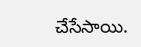చేసేసాయి.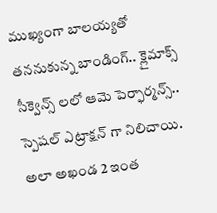ముఖ్యంగా బాలయ్యతో తననుకున్న బాండింగ్.. క్లైమాక్స్ సీక్వెన్స్ లలో ఆమె పెర్ఫార్మన్స్.. స్పెషల్ ఎట్రాక్షన్ గా నిలిచాయి. అలా అఖండ 2 ఇంత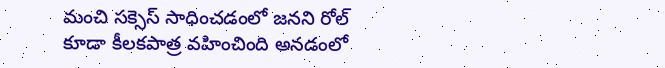మంచి సక్సెస్ సాధించడంలో జనని రోల్ కూడా కీలకపాత్ర వహించింది అనడంలో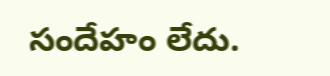సందేహం లేదు.